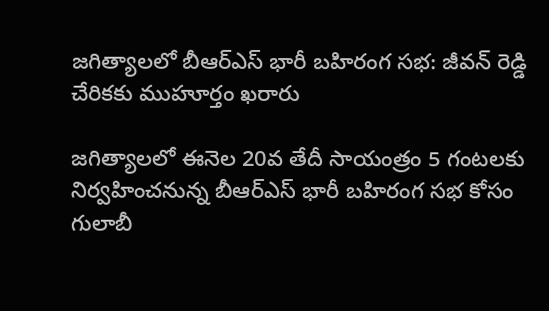జగిత్యాలలో బీఆర్ఎస్ భారీ బహిరంగ సభ: జీవన్ రెడ్డి చేరికకు ముహూర్తం ఖరారు

జగిత్యాలలో ఈనెల 20వ తేదీ సాయంత్రం 5 గంటలకు నిర్వహించనున్న బీఆర్ఎస్ భారీ బహిరంగ సభ కోసం గులాబీ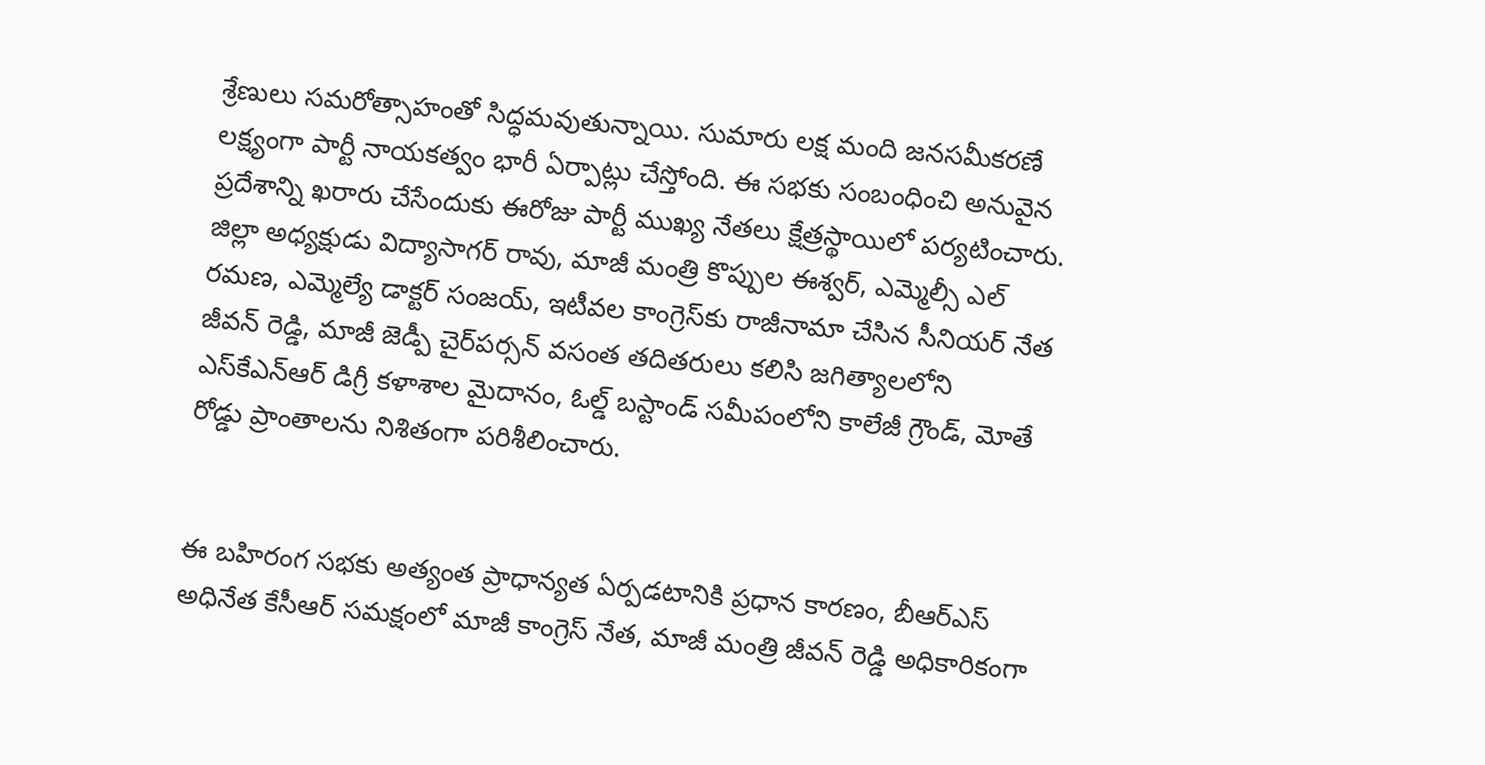శ్రేణులు సమరోత్సాహంతో సిద్ధమవుతున్నాయి. సుమారు లక్ష మంది జనసమీకరణే లక్ష్యంగా పార్టీ నాయకత్వం భారీ ఏర్పాట్లు చేస్తోంది. ఈ సభకు సంబంధించి అనువైన ప్రదేశాన్ని ఖరారు చేసేందుకు ఈరోజు పార్టీ ముఖ్య నేతలు క్షేత్రస్థాయిలో పర్యటించారు. జిల్లా అధ్యక్షుడు విద్యాసాగర్ రావు, మాజీ మంత్రి కొప్పుల ఈశ్వర్, ఎమ్మెల్సీ ఎల్ రమణ, ఎమ్మెల్యే డాక్టర్ సంజయ్, ఇటీవల కాంగ్రెస్‌కు రాజీనామా చేసిన సీనియర్ నేత జీవన్ రెడ్డి, మాజీ జెడ్పీ చైర్‌పర్సన్ వసంత తదితరులు కలిసి జగిత్యాలలోని ఎస్‌కేఎన్‌ఆర్ డిగ్రీ కళాశాల మైదానం, ఓల్డ్ బస్టాండ్ సమీపంలోని కాలేజీ గ్రౌండ్, మోతే రోడ్డు ప్రాంతాలను నిశితంగా పరిశీలించారు.


ఈ బహిరంగ సభకు అత్యంత ప్రాధాన్యత ఏర్పడటానికి ప్రధాన కారణం, బీఆర్ఎస్ అధినేత కేసీఆర్ సమక్షంలో మాజీ కాంగ్రెస్ నేత, మాజీ మంత్రి జీవన్ రెడ్డి అధికారికంగా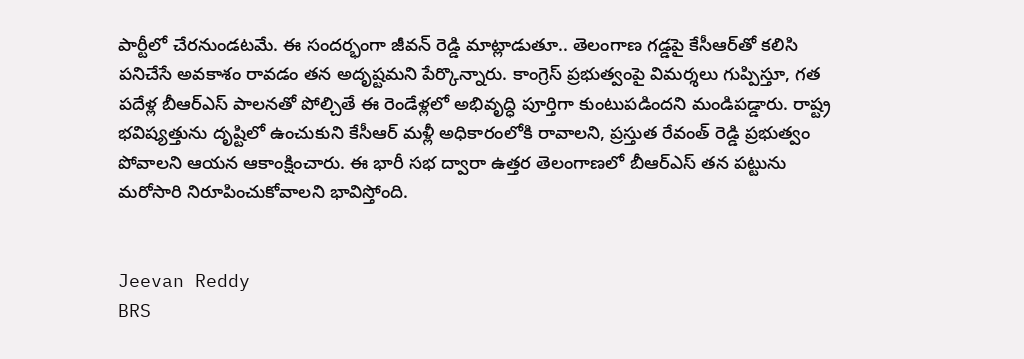పార్టీలో చేరనుండటమే. ఈ సందర్భంగా జీవన్ రెడ్డి మాట్లాడుతూ.. తెలంగాణ గడ్డపై కేసీఆర్‌తో కలిసి పనిచేసే అవకాశం రావడం తన అదృష్టమని పేర్కొన్నారు. కాంగ్రెస్ ప్రభుత్వంపై విమర్శలు గుప్పిస్తూ, గత పదేళ్ల బీఆర్ఎస్ పాలనతో పోల్చితే ఈ రెండేళ్లలో అభివృద్ధి పూర్తిగా కుంటుపడిందని మండిపడ్డారు. రాష్ట్ర భవిష్యత్తును దృష్టిలో ఉంచుకుని కేసీఆర్ మళ్లీ అధికారంలోకి రావాలని, ప్రస్తుత రేవంత్ రెడ్డి ప్రభుత్వం పోవాలని ఆయన ఆకాంక్షించారు. ఈ భారీ సభ ద్వారా ఉత్తర తెలంగాణలో బీఆర్ఎస్ తన పట్టును మరోసారి నిరూపించుకోవాలని భావిస్తోంది.


Jeevan Reddy
BRS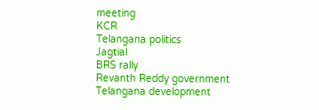meeting
KCR
Telangana politics
Jagtial
BRS rally
Revanth Reddy government
Telangana development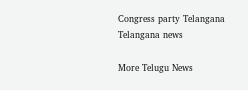Congress party Telangana
Telangana news

More Telugu News